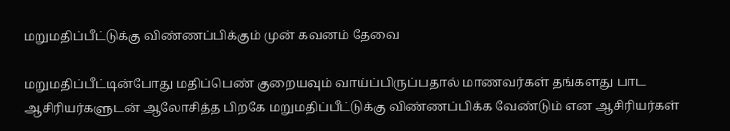மறுமதிப்பீட்டுக்கு விண்ணப்பிக்கும் முன் கவனம் தேவை

மறுமதிப்பீட்டின்போது மதிப்பெண் குறையவும் வாய்ப்பிருப்பதால் மாணவர்கள் தங்களது பாட
ஆசிரியர்களுடன் ஆலோசித்த பிறகே மறுமதிப்பீட்டுக்கு விண்ணப்பிக்க வேண்டும் என ஆசிரியர்கள்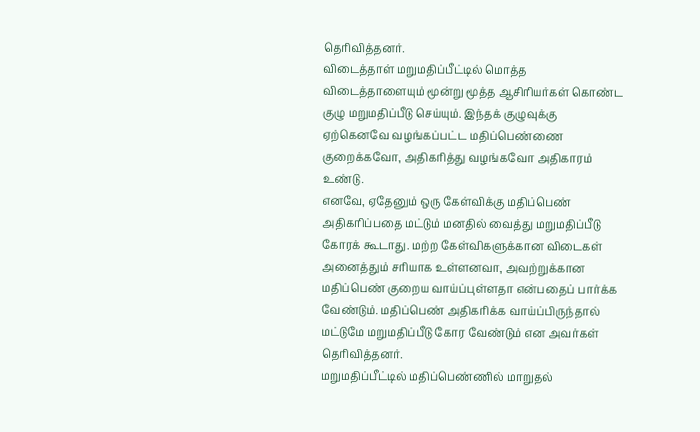தெரிவித்தனர்.
விடைத்தாள் மறுமதிப்பீட்டில் மொத்த விடைத்தாளையும் மூன்று மூத்த ஆசிரியர்கள் கொண்ட குழு மறுமதிப்பீடு செய்யும். இந்தக் குழுவுக்கு ஏற்கெனவே வழங்கப்பட்ட மதிப்பெண்ணை குறைக்கவோ, அதிகரித்து வழங்கவோ அதிகாரம் உண்டு.
எனவே, ஏதேனும் ஒரு கேள்விக்கு மதிப்பெண் அதிகரிப்பதை மட்டும் மனதில் வைத்து மறுமதிப்பீடு கோரக் கூடாது. மற்ற கேள்விகளுக்கான விடைகள் அனைத்தும் சரியாக உள்ளனவா, அவற்றுக்கான மதிப்பெண் குறைய வாய்ப்புள்ளதா என்பதைப் பார்க்க வேண்டும். மதிப்பெண் அதிகரிக்க வாய்ப்பிருந்தால் மட்டுமே மறுமதிப்பீடு கோர வேண்டும் என அவர்கள் தெரிவித்தனர்.
மறுமதிப்பீட்டில் மதிப்பெண்ணில் மாறுதல்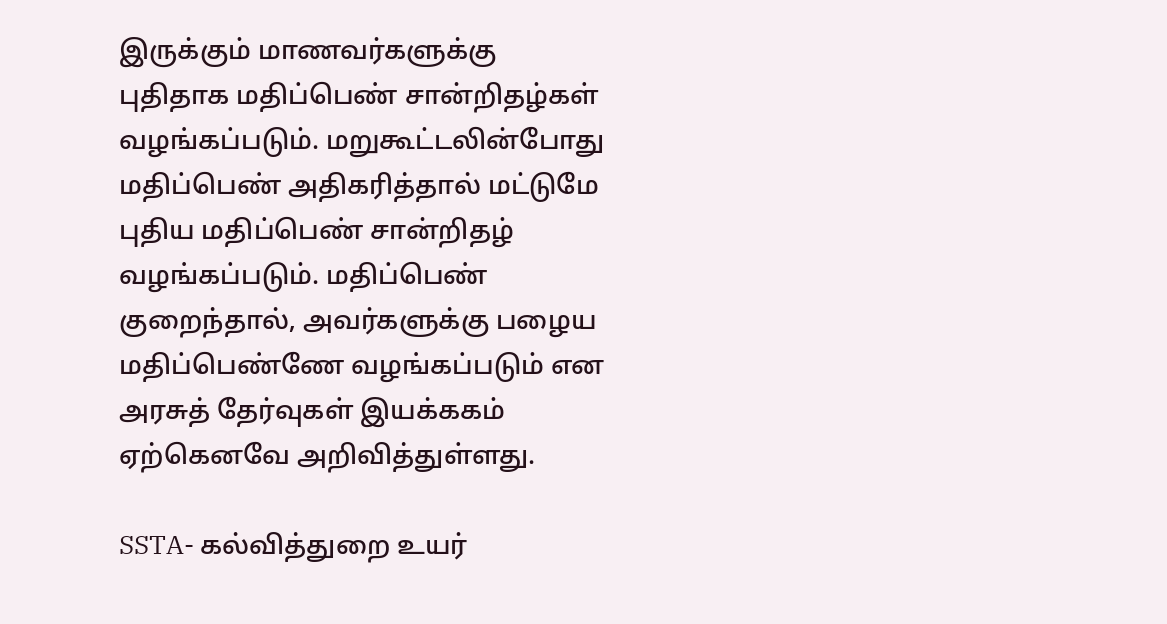இருக்கும் மாணவர்களுக்கு புதிதாக மதிப்பெண் சான்றிதழ்கள் வழங்கப்படும். மறுகூட்டலின்போது மதிப்பெண் அதிகரித்தால் மட்டுமே புதிய மதிப்பெண் சான்றிதழ் வழங்கப்படும். மதிப்பெண் குறைந்தால், அவர்களுக்கு பழைய மதிப்பெண்ணே வழங்கப்படும் என அரசுத் தேர்வுகள் இயக்ககம் ஏற்கெனவே அறிவித்துள்ளது.

SSTA- கல்வித்துறை உயர்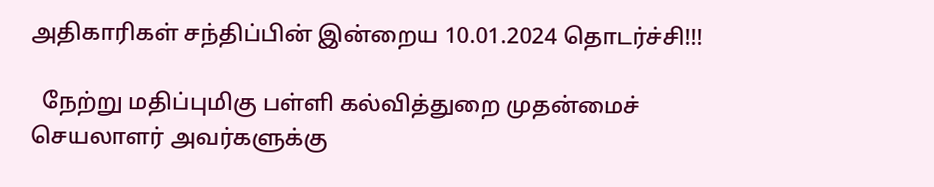அதிகாரிகள் சந்திப்பின் இன்றைய 10.01.2024 தொடர்ச்சி!!!

  நேற்று மதிப்புமிகு பள்ளி கல்வித்துறை முதன்மைச் செயலாளர் அவர்களுக்கு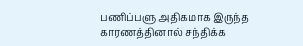பணிப்பளு அதிகமாக இருந்த காரணத்தினால் சந்திக்க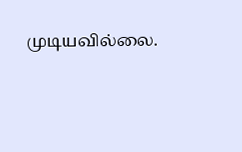முடியவில்லை.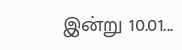இன்று 10.01...